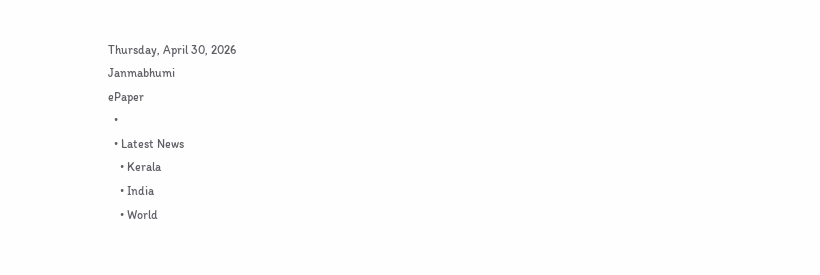Thursday, April 30, 2026
Janmabhumi
ePaper
  •
  • Latest News
    • Kerala
    • India
    • World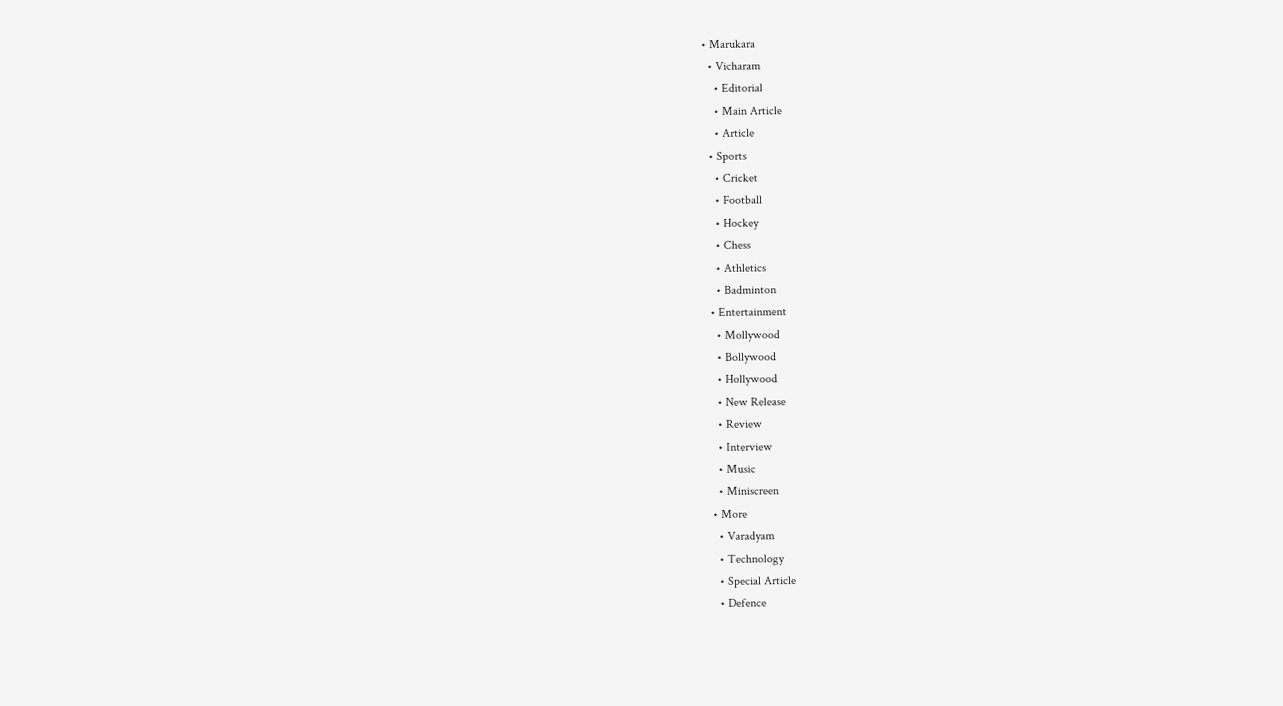• Marukara
  • Vicharam
    • Editorial
    • Main Article
    • Article
  • Sports
    • Cricket
    • Football
    • Hockey
    • Chess
    • Athletics
    • Badminton
  • Entertainment
    • Mollywood
    • Bollywood
    • Hollywood
    • New Release
    • Review
    • Interview
    • Music
    • Miniscreen
  • More
    • Varadyam
    • Technology
    • Special Article
    • Defence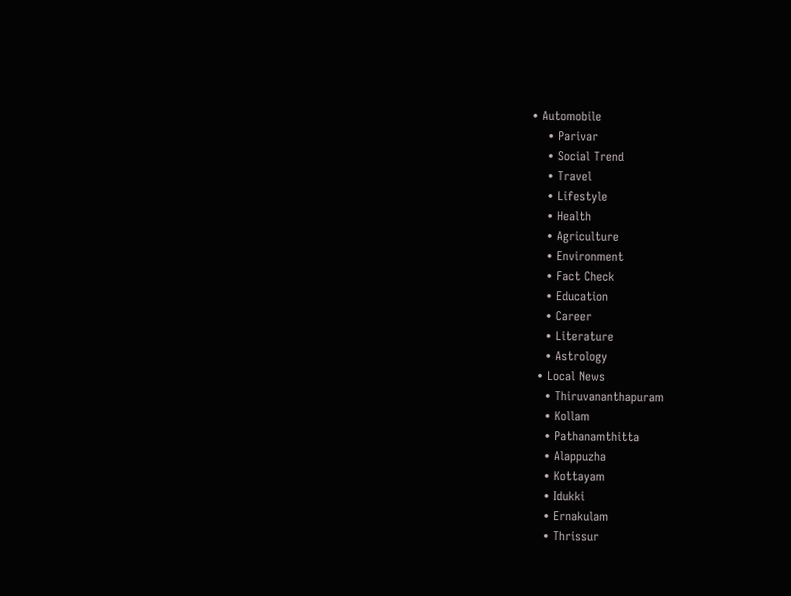• Automobile
    • Parivar
    • Social Trend
    • Travel
    • Lifestyle
    • Health
    • Agriculture
    • Environment
    • Fact Check
    • Education
    • Career
    • Literature
    • Astrology
  • Local News
    • Thiruvananthapuram
    • Kollam
    • Pathanamthitta
    • Alappuzha
    • Kottayam
    • Idukki
    • Ernakulam
    • Thrissur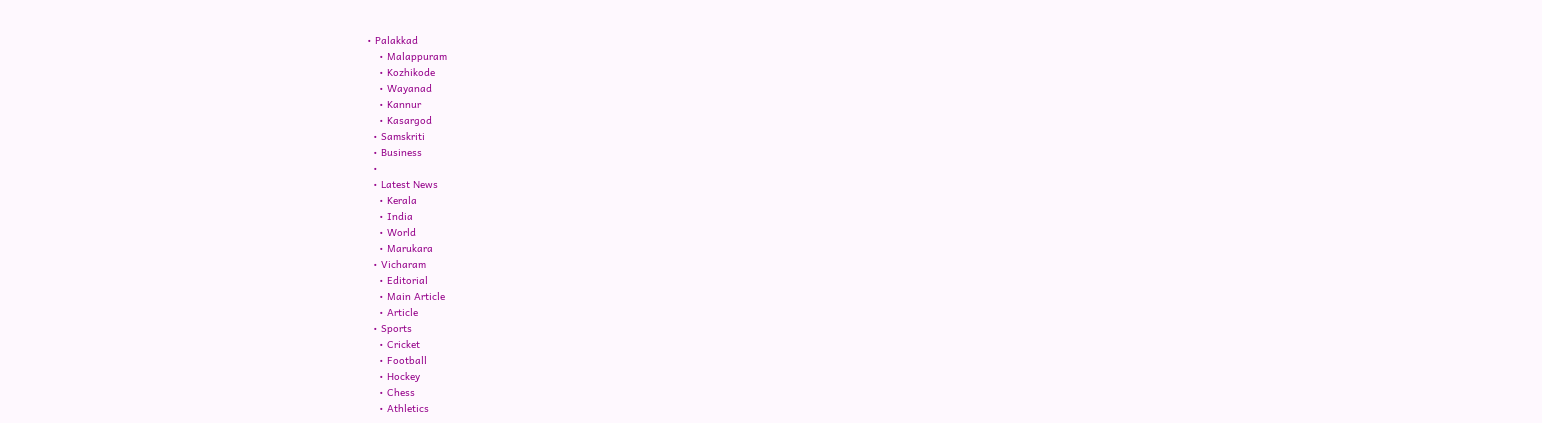• Palakkad
    • Malappuram
    • Kozhikode
    • Wayanad
    • Kannur
    • Kasargod
  • Samskriti
  • Business
  •
  • Latest News
    • Kerala
    • India
    • World
    • Marukara
  • Vicharam
    • Editorial
    • Main Article
    • Article
  • Sports
    • Cricket
    • Football
    • Hockey
    • Chess
    • Athletics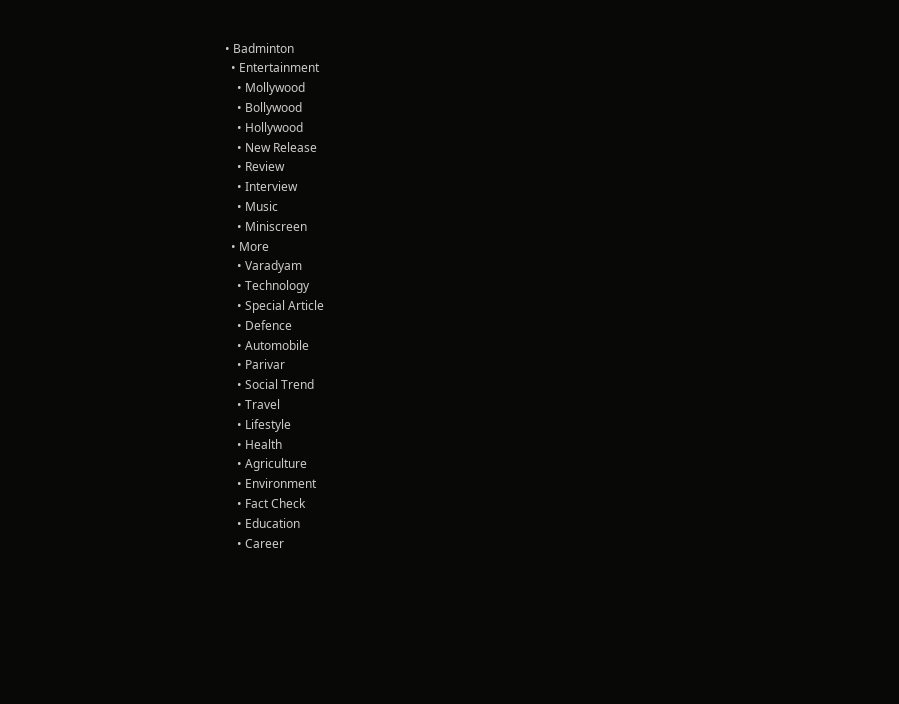• Badminton
  • Entertainment
    • Mollywood
    • Bollywood
    • Hollywood
    • New Release
    • Review
    • Interview
    • Music
    • Miniscreen
  • More
    • Varadyam
    • Technology
    • Special Article
    • Defence
    • Automobile
    • Parivar
    • Social Trend
    • Travel
    • Lifestyle
    • Health
    • Agriculture
    • Environment
    • Fact Check
    • Education
    • Career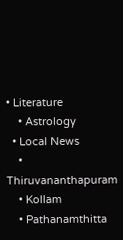• Literature
    • Astrology
  • Local News
    • Thiruvananthapuram
    • Kollam
    • Pathanamthitta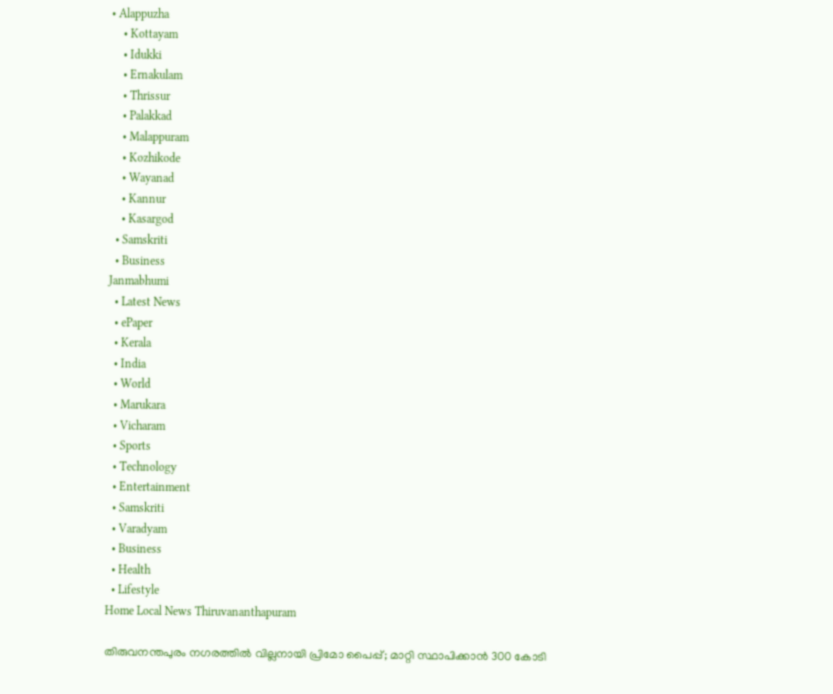• Alappuzha
    • Kottayam
    • Idukki
    • Ernakulam
    • Thrissur
    • Palakkad
    • Malappuram
    • Kozhikode
    • Wayanad
    • Kannur
    • Kasargod
  • Samskriti
  • Business
Janmabhumi
  • Latest News
  • ePaper
  • Kerala
  • India
  • World
  • Marukara
  • Vicharam
  • Sports
  • Technology
  • Entertainment
  • Samskriti
  • Varadyam
  • Business
  • Health
  • Lifestyle
Home Local News Thiruvananthapuram

തിരുവനന്തപുരം നഗരത്തില്‍ വില്ലനായി പ്രിമോ പൈപ്പ്; മാറ്റി സ്ഥാപിക്കാന്‍ 300 കോടി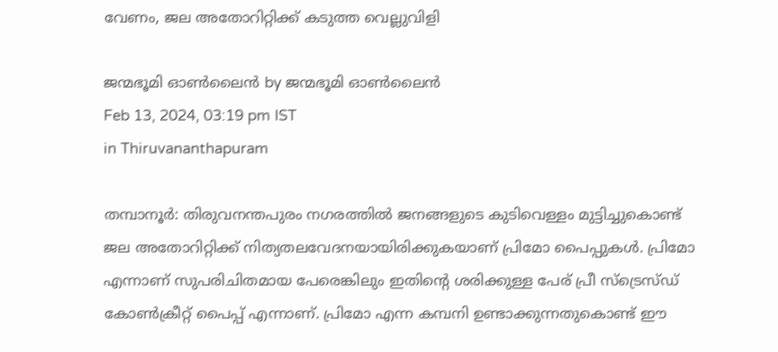വേണം, ജല അതോറിറ്റിക്ക് കടുത്ത വെല്ലുവിളി

ജന്മഭൂമി ഓണ്‍ലൈന്‍ by ജന്മഭൂമി ഓണ്‍ലൈന്‍
Feb 13, 2024, 03:19 pm IST
in Thiruvananthapuram

തമ്പാനൂര്‍: തിരുവനന്തപുരം നഗരത്തില്‍ ജനങ്ങളുടെ കുടിവെള്ളം മുട്ടിച്ചുകൊണ്ട് ജല അതോറിറ്റിക്ക് നിത്യതലവേദനയായിരിക്കുകയാണ് പ്രിമോ പൈപ്പുകള്‍. പ്രിമോ എന്നാണ് സുപരിചിതമായ പേരെങ്കിലും ഇതിന്റെ ശരിക്കുള്ള പേര് പ്രീ സ്‌ട്രെസ്ഡ് കോണ്‍ക്രീറ്റ് പൈപ്പ് എന്നാണ്. പ്രിമോ എന്ന കമ്പനി ഉണ്ടാക്കുന്നതുകൊണ്ട് ഈ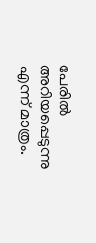പേരില്‍ അറിയപ്പെടുന്നു എന്ന് മാത്രം.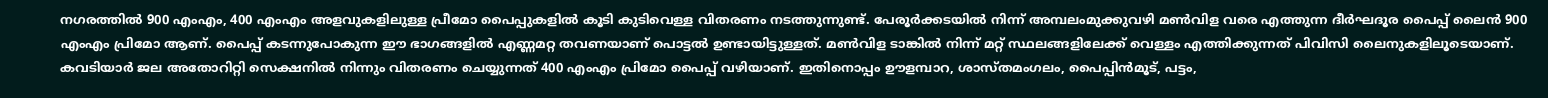നഗരത്തില്‍ 900 എംഎം, 400 എംഎം അളവുകളിലുള്ള പ്രീമോ പൈപ്പുകളില്‍ കൂടി കുടിവെള്ള വിതരണം നടത്തുന്നുണ്ട്. പേരൂര്‍ക്കടയില്‍ നിന്ന് അമ്പലംമുക്കുവഴി മണ്‍വിള വരെ എത്തുന്ന ദീര്‍ഘദൂര പൈപ്പ് ലൈന്‍ 900 എംഎം പ്രിമോ ആണ്. പൈപ്പ് കടന്നുപോകുന്ന ഈ ഭാഗങ്ങളില്‍ എണ്ണമറ്റ തവണയാണ് പൊട്ടല്‍ ഉണ്ടായിട്ടുള്ളത്. മണ്‍വിള ടാങ്കില്‍ നിന്ന് മറ്റ് സ്ഥലങ്ങളിലേക്ക് വെള്ളം എത്തിക്കുന്നത് പിവിസി ലൈനുകളിലൂടെയാണ്. കവടിയാര്‍ ജല അതോറിറ്റി സെക്ഷനില്‍ നിന്നും വിതരണം ചെയ്യുന്നത് 400 എംഎം പ്രിമോ പൈപ്പ് വഴിയാണ്. ഇതിനൊപ്പം ഊളമ്പാറ, ശാസ്തമംഗലം, പൈപ്പിന്‍മൂട്, പട്ടം,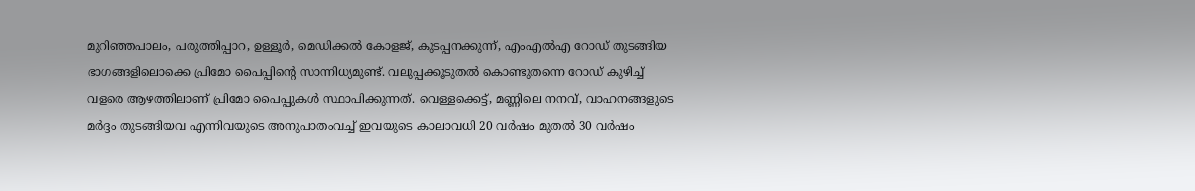മുറിഞ്ഞപാലം, പരുത്തിപ്പാറ, ഉള്ളൂര്‍, മെഡിക്കല്‍ കോളജ്, കുടപ്പനക്കുന്ന്, എംഎല്‍എ റോഡ് തുടങ്ങിയ ഭാഗങ്ങളിലൊക്കെ പ്രിമോ പൈപ്പിന്റെ സാന്നിധ്യമുണ്ട്. വലുപ്പക്കൂടുതല്‍ കൊണ്ടുതന്നെ റോഡ് കുഴിച്ച് വളരെ ആഴത്തിലാണ് പ്രിമോ പൈപ്പുകള്‍ സ്ഥാപിക്കുന്നത്. വെള്ളക്കെട്ട്, മണ്ണിലെ നനവ്, വാഹനങ്ങളുടെ മര്‍ദ്ദം തുടങ്ങിയവ എന്നിവയുടെ അനുപാതംവച്ച് ഇവയുടെ കാലാവധി 20 വര്‍ഷം മുതല്‍ 30 വര്‍ഷം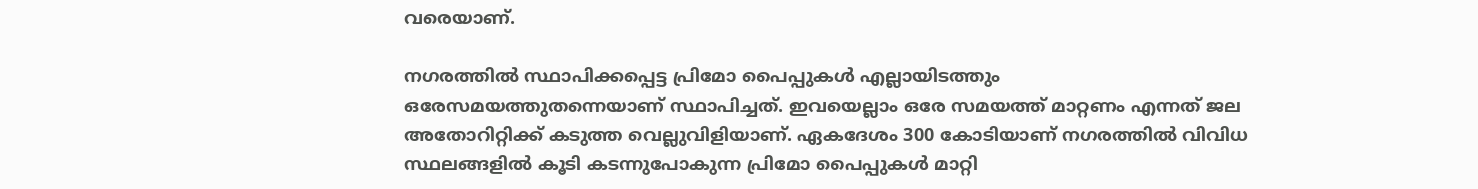വരെയാണ്.

നഗരത്തില്‍ സ്ഥാപിക്കപ്പെട്ട പ്രിമോ പൈപ്പുകള്‍ എല്ലായിടത്തും ഒരേസമയത്തുതന്നെയാണ് സ്ഥാപിച്ചത്. ഇവയെല്ലാം ഒരേ സമയത്ത് മാറ്റണം എന്നത് ജല അതോറിറ്റിക്ക് കടുത്ത വെല്ലുവിളിയാണ്. ഏകദേശം 300 കോടിയാണ് നഗരത്തില്‍ വിവിധ സ്ഥലങ്ങളില്‍ കൂടി കടന്നുപോകുന്ന പ്രിമോ പൈപ്പുകള്‍ മാറ്റി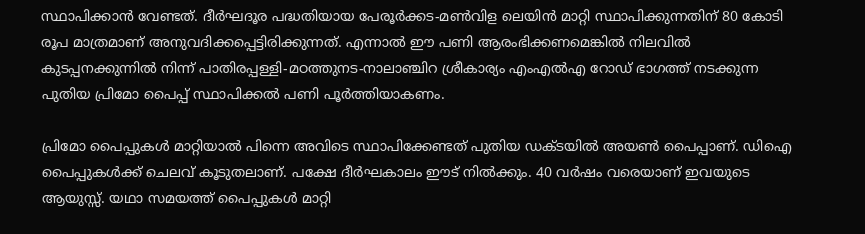സ്ഥാപിക്കാന്‍ വേണ്ടത്. ദീര്‍ഘദൂര പദ്ധതിയായ പേരൂര്‍ക്കട-മണ്‍വിള ലെയിന്‍ മാറ്റി സ്ഥാപിക്കുന്നതിന് 80 കോടി രൂപ മാത്രമാണ് അനുവദിക്കപ്പെട്ടിരിക്കുന്നത്. എന്നാല്‍ ഈ പണി ആരംഭിക്കണമെങ്കില്‍ നിലവില്‍ കുടപ്പനക്കുന്നില്‍ നിന്ന് പാതിരപ്പള്ളി-മഠത്തുനട-നാലാഞ്ചിറ ശ്രീകാര്യം എംഎല്‍എ റോഡ് ഭാഗത്ത് നടക്കുന്ന പുതിയ പ്രിമോ പൈപ്പ് സ്ഥാപിക്കല്‍ പണി പൂര്‍ത്തിയാകണം.

പ്രിമോ പൈപ്പുകള്‍ മാറ്റിയാല്‍ പിന്നെ അവിടെ സ്ഥാപിക്കേണ്ടത് പുതിയ ഡക്ടയില്‍ അയണ്‍ പൈപ്പാണ്. ഡിഐ പൈപ്പുകള്‍ക്ക് ചെലവ് കൂടുതലാണ്. പക്ഷേ ദീര്‍ഘകാലം ഈട് നില്‍ക്കും. 40 വര്‍ഷം വരെയാണ് ഇവയുടെ ആയുസ്സ്. യഥാ സമയത്ത് പൈപ്പുകള്‍ മാറ്റി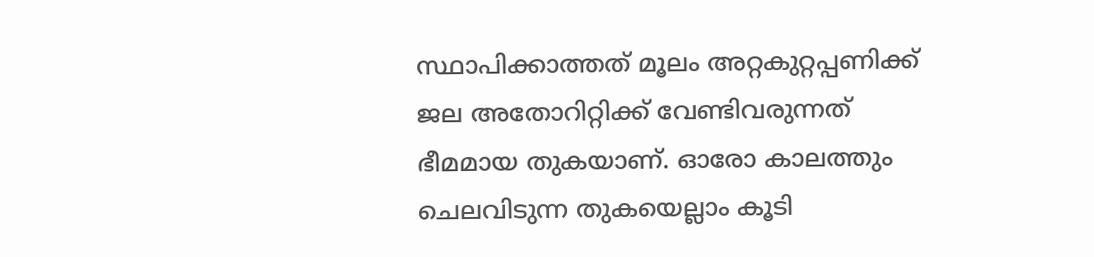സ്ഥാപിക്കാത്തത് മൂലം അറ്റകുറ്റപ്പണിക്ക് ജല അതോറിറ്റിക്ക് വേണ്ടിവരുന്നത് ഭീമമായ തുകയാണ്. ഓരോ കാലത്തും ചെലവിടുന്ന തുകയെല്ലാം കൂടി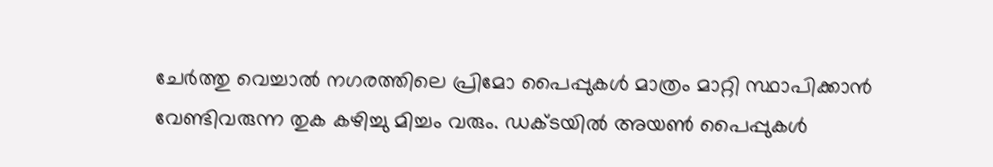ചേര്‍ത്തു വെച്ചാല്‍ നഗരത്തിലെ പ്രിമോ പൈപ്പുകള്‍ മാത്രം മാറ്റി സ്ഥാപിക്കാന്‍ വേണ്ടിവരുന്ന തുക കഴിച്ചു മിച്ചം വരും. ഡക്ടയില്‍ അയണ്‍ പൈപ്പുകള്‍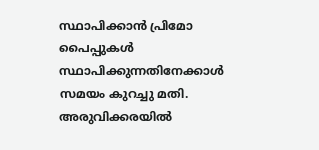സ്ഥാപിക്കാന്‍ പ്രിമോ പൈപ്പുകള്‍ സ്ഥാപിക്കുന്നതിനേക്കാള്‍ സമയം കുറച്ചു മതി. അരുവിക്കരയില്‍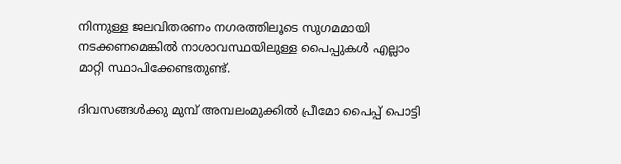നിന്നുള്ള ജലവിതരണം നഗരത്തിലൂടെ സുഗമമായി നടക്കണമെങ്കില്‍ നാശാവസ്ഥയിലുള്ള പൈപ്പുകള്‍ എല്ലാം മാറ്റി സ്ഥാപിക്കേണ്ടതുണ്ട്.

ദിവസങ്ങള്‍ക്കു മുമ്പ് അമ്പലംമുക്കില്‍ പ്രീമോ പൈപ്പ് പൊട്ടി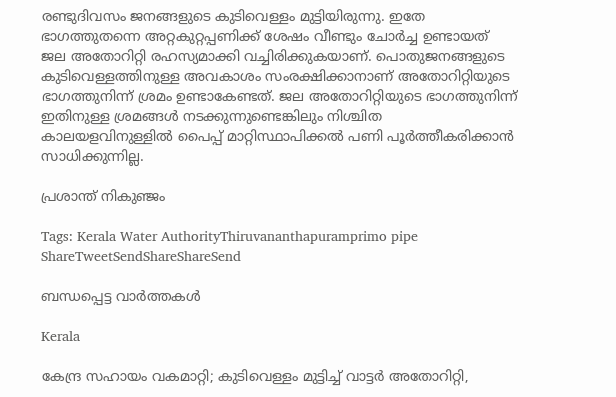രണ്ടുദിവസം ജനങ്ങളുടെ കുടിവെള്ളം മുട്ടിയിരുന്നു. ഇതേ ഭാഗത്തുതന്നെ അറ്റകുറ്റപ്പണിക്ക് ശേഷം വീണ്ടും ചോര്‍ച്ച ഉണ്ടായത് ജല അതോറിറ്റി രഹസ്യമാക്കി വച്ചിരിക്കുകയാണ്. പൊതുജനങ്ങളുടെ കുടിവെള്ളത്തിനുള്ള അവകാശം സംരക്ഷിക്കാനാണ് അതോറിറ്റിയുടെ ഭാഗത്തുനിന്ന് ശ്രമം ഉണ്ടാകേണ്ടത്. ജല അതോറിറ്റിയുടെ ഭാഗത്തുനിന്ന് ഇതിനുള്ള ശ്രമങ്ങള്‍ നടക്കുന്നുണ്ടെങ്കിലും നിശ്ചിത കാലയളവിനുള്ളില്‍ പൈപ്പ് മാറ്റിസ്ഥാപിക്കല്‍ പണി പൂര്‍ത്തീകരിക്കാന്‍ സാധിക്കുന്നില്ല.

പ്രശാന്ത് നികുഞ്ജം

Tags: Kerala Water AuthorityThiruvananthapuramprimo pipe
ShareTweetSendShareShareSend

ബന്ധപ്പെട്ട വാര്‍ത്തകള്‍

Kerala

കേന്ദ്ര സഹായം വകമാറ്റി; കുടിവെള്ളം മുട്ടിച്ച് വാട്ടര്‍ അതോറിറ്റി,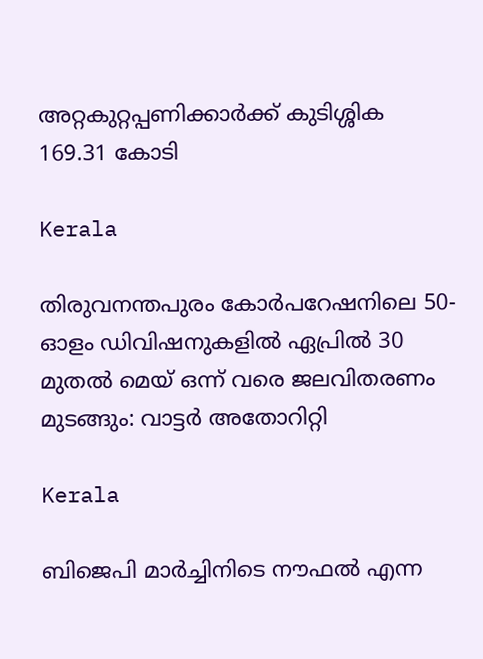അറ്റകുറ്റപ്പണിക്കാര്‍ക്ക് കുടിശ്ശിക 169.31 കോടി

Kerala

തിരുവനന്തപുരം കോർപറേഷനിലെ 50-ഓളം ഡിവിഷനുകളിൽ ഏപ്രിൽ 30 മുതൽ മെയ് ഒന്ന് വരെ ജലവിതരണം മുടങ്ങും: വാട്ടർ അതോറിറ്റി

Kerala

ബിജെപി മാര്‍ച്ചിനിടെ നൗഫല്‍ എന്ന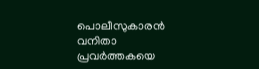പൊലീസുകാരന്‍ വനിതാ പ്രവര്‍ത്തകയെ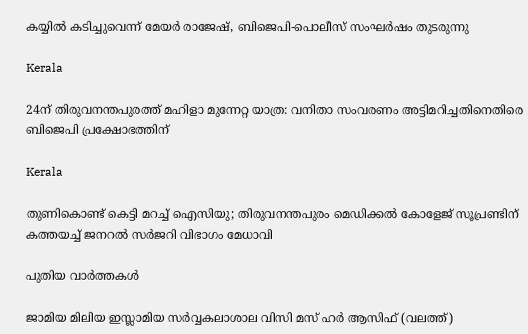കയ്യില്‍ കടിച്ചുവെന്ന് മേയര്‍ രാജേഷ്, ബിജെപി-പൊലീസ് സംഘര്‍ഷം തുടരുന്നു

Kerala

24ന് തിരുവനന്തപുരത്ത് മഹിളാ മുന്നേറ്റ യാത്ര: വനിതാ സംവരണം അട്ടിമറിച്ചതിനെതിരെ ബിജെപി പ്രക്ഷോഭത്തിന്

Kerala

തുണികൊണ്ട് കെട്ടി മറച്ച് ഐസിയു; തിരുവനന്തപുരം മെഡിക്കൽ കോളേജ് സൂപ്രണ്ടിന് കത്തയച്ച് ജനറൽ സർജറി വിഭാഗം മേധാവി

പുതിയ വാര്‍ത്തകള്‍

ജാമിയ മിലിയ ഇസ്ലാമിയ സര്‍വ്വകലാശാല വിസി മസ് ഹര്‍ ആസിഫ് (വലത്ത്)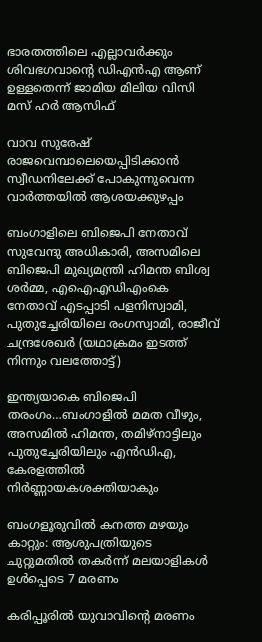ഭാരതത്തിലെ എല്ലാവര്‍ക്കും ശിവഭഗവാന്റെ ഡിഎന്‍എ ആണ് ഉള്ളതെന്ന് ജാമിയ മിലിയ വിസി മസ് ഹര്‍ ആസിഫ്

വാവ സുരേഷ് രാജവെമ്പാലെയെപ്പിടിക്കാന്‍ സ്വീഡനിലേക്ക് പോകുന്നുവെന്ന വാര്‍ത്തയില്‍ ആശയക്കുഴപ്പം

ബംഗാളിലെ ബിജെപി നേതാവ് സുവേന്ദു അധികാരി, അസമിലെ ബിജെപി മുഖ്യമന്ത്രി ഹിമന്ത ബിശ്വ ശര്‍മ്മ, എഐഎഡിഎംകെ നേതാവ് എടപ്പാടി പളനിസ്വാമി, പുതുച്ചേരിയിലെ രംഗസ്വാമി, രാജീവ് ചന്ദ്രശേഖര്‍ (യഥാക്രമം ഇടത്ത് നിന്നും വലത്തോട്ട്)

ഇന്ത്യയാകെ ബിജെപി തരംഗം…ബംഗാളില്‍ മമത വീഴും, അസമില്‍ ഹിമന്ത, തമിഴ്നാട്ടിലും പുതുച്ചേരിയിലും എന്‍ഡിഎ, കേരളത്തില്‍ നിര്‍ണ്ണായകശക്തിയാകും

ബംഗളൂരുവില്‍ കനത്ത മഴയും കാറ്റും: ആശുപത്രിയുടെ ചുറ്റുമതില്‍ തകര്‍ന്ന് മലയാളികള്‍ ഉള്‍പ്പെടെ 7 മരണം

കരിപ്പൂരില്‍ യുവാവിന്റെ മരണം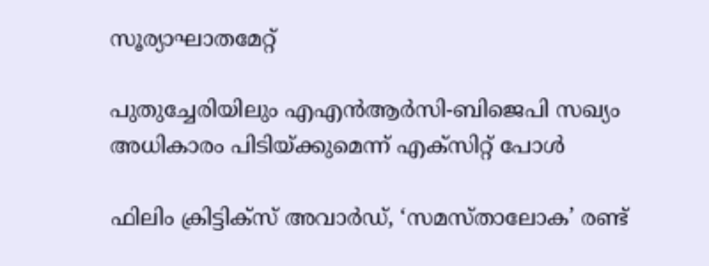സൂര്യാഘാതമേറ്റ്

പുതുച്ചേരിയിലും എഎന്‍ആര്‍സി-ബിജെപി സഖ്യം അധികാരം പിടിയ്‌ക്കുമെന്ന് എക്സിറ്റ് പോള്‍

ഫിലിം ക്രിട്ടിക്സ് അവാർഡ്, ‘സമസ്താലോക’ രണ്ട്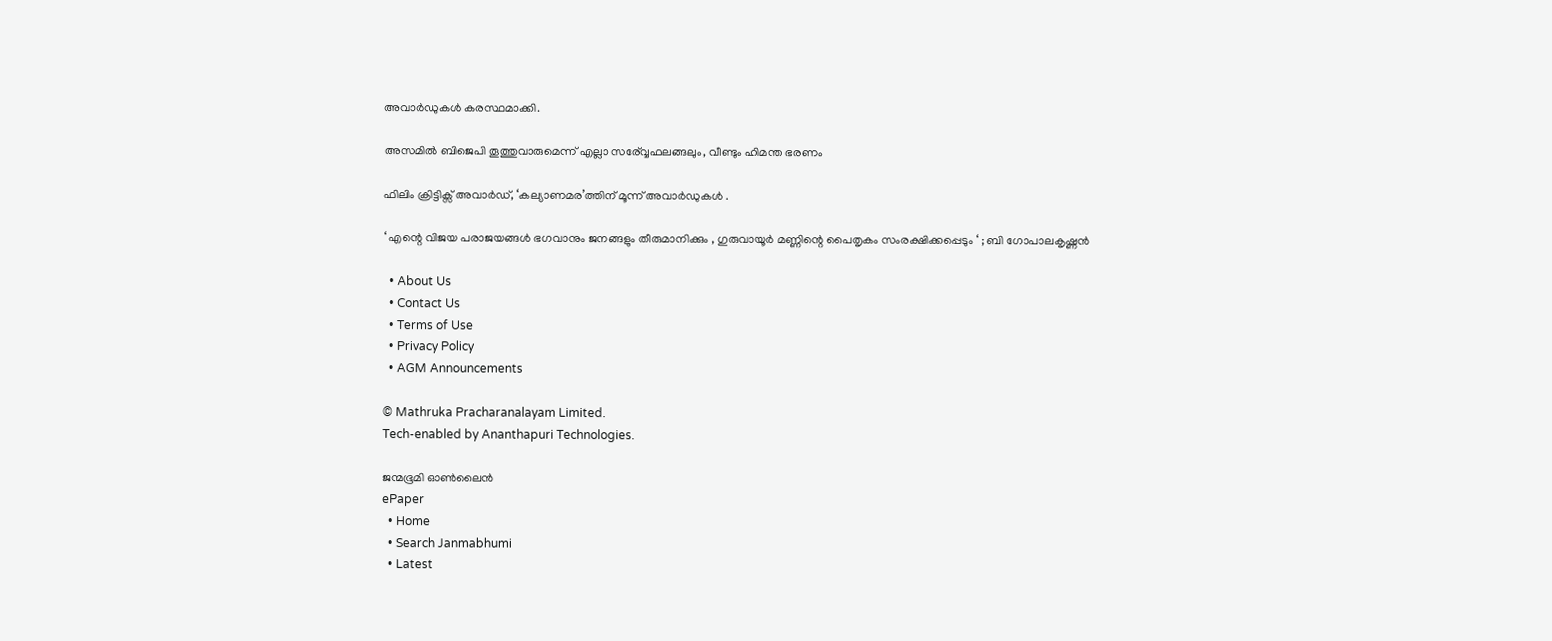അവാർഡുകൾ കരസ്ഥമാക്കി.

അസമില്‍ ബിജെപി തൂത്തുവാരുമെന്ന് എല്ലാ സര‍്വ്വേഫലങ്ങലും, വീണ്ടും ഹിമന്ത ഭരണം

ഫിലിം ക്രിട്ടിക്സ് അവാർഡ്, ‘കല്യാണമര’ത്തിന് മൂന്ന് അവാർഡുകൾ .

‘ എന്റെ വിജയ പരാജയങ്ങൾ ഭഗവാനും ജനങ്ങളും തീരുമാനിക്കും , ഗുരുവായൂർ മണ്ണിന്റെ പൈതൃകം സംരക്ഷിക്കപ്പെടും ‘ ; ബി ഗോപാലകൃഷ്ണൻ

  • About Us
  • Contact Us
  • Terms of Use
  • Privacy Policy
  • AGM Announcements

© Mathruka Pracharanalayam Limited.
Tech-enabled by Ananthapuri Technologies.

ജന്മഭൂമി ഓണ്‍ലൈന്‍
ePaper
  • Home
  • Search Janmabhumi
  • Latest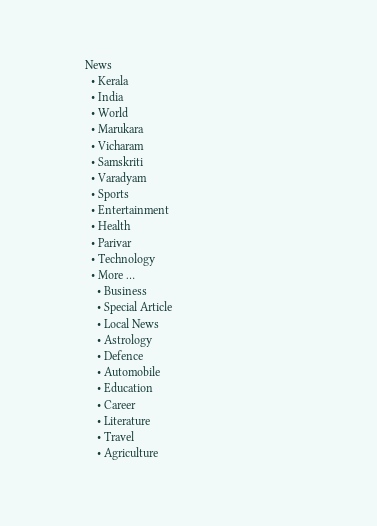News
  • Kerala
  • India
  • World
  • Marukara
  • Vicharam
  • Samskriti
  • Varadyam
  • Sports
  • Entertainment
  • Health
  • Parivar
  • Technology
  • More …
    • Business
    • Special Article
    • Local News
    • Astrology
    • Defence
    • Automobile
    • Education
    • Career
    • Literature
    • Travel
    • Agriculture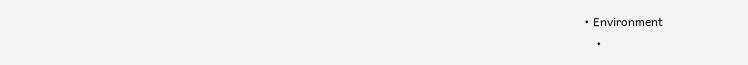• Environment
    •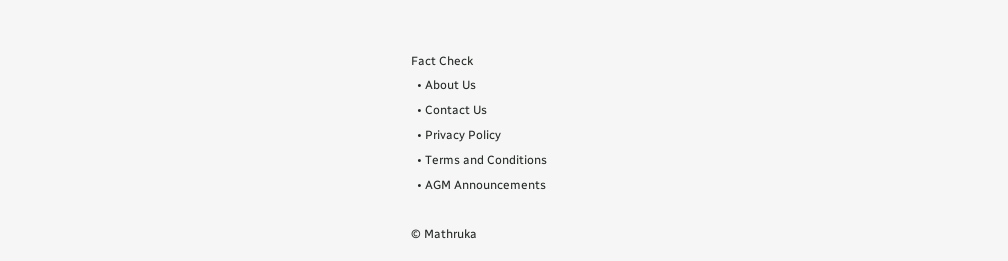Fact Check
  • About Us
  • Contact Us
  • Privacy Policy
  • Terms and Conditions
  • AGM Announcements

© Mathruka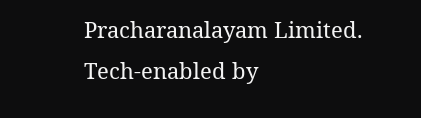Pracharanalayam Limited.
Tech-enabled by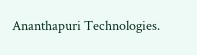Ananthapuri Technologies.